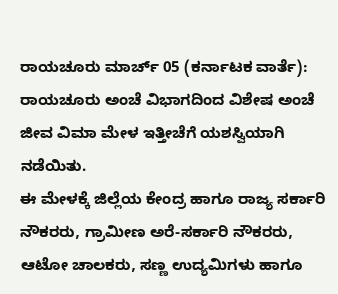ರಾಯಚೂರು ಮಾರ್ಚ್ 05 (ಕರ್ನಾಟಕ ವಾರ್ತೆ): ರಾಯಚೂರು ಅಂಚೆ ವಿಭಾಗದಿಂದ ವಿಶೇಷ ಅಂಚೆ ಜೀವ ವಿಮಾ ಮೇಳ ಇತ್ತೀಚೆಗೆ ಯಶಸ್ವಿಯಾಗಿ ನಡೆಯಿತು.
ಈ ಮೇಳಕ್ಕೆ ಜಿಲ್ಲೆಯ ಕೇಂದ್ರ ಹಾಗೂ ರಾಜ್ಯ ಸರ್ಕಾರಿ ನೌಕರರು, ಗ್ರಾಮೀಣ ಅರೆ-ಸರ್ಕಾರಿ ನೌಕರರು, ಆಟೋ ಚಾಲಕರು, ಸಣ್ಣ ಉದ್ಯಮಿಗಳು ಹಾಗೂ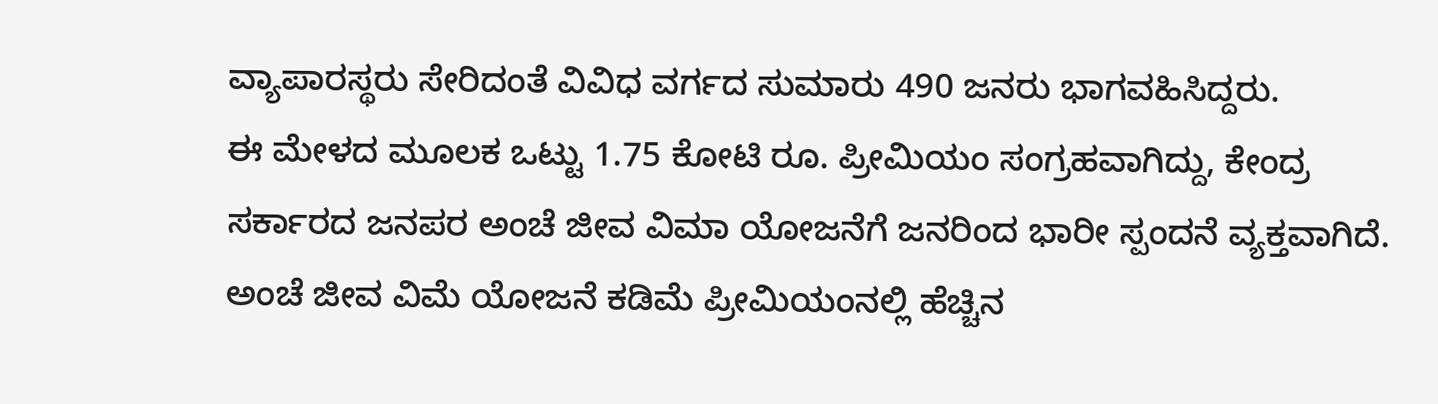ವ್ಯಾಪಾರಸ್ಥರು ಸೇರಿದಂತೆ ವಿವಿಧ ವರ್ಗದ ಸುಮಾರು 490 ಜನರು ಭಾಗವಹಿಸಿದ್ದರು.
ಈ ಮೇಳದ ಮೂಲಕ ಒಟ್ಟು 1.75 ಕೋಟಿ ರೂ. ಪ್ರೀಮಿಯಂ ಸಂಗ್ರಹವಾಗಿದ್ದು, ಕೇಂದ್ರ ಸರ್ಕಾರದ ಜನಪರ ಅಂಚೆ ಜೀವ ವಿಮಾ ಯೋಜನೆಗೆ ಜನರಿಂದ ಭಾರೀ ಸ್ಪಂದನೆ ವ್ಯಕ್ತವಾಗಿದೆ.
ಅಂಚೆ ಜೀವ ವಿಮೆ ಯೋಜನೆ ಕಡಿಮೆ ಪ್ರೀಮಿಯಂನಲ್ಲಿ ಹೆಚ್ಚಿನ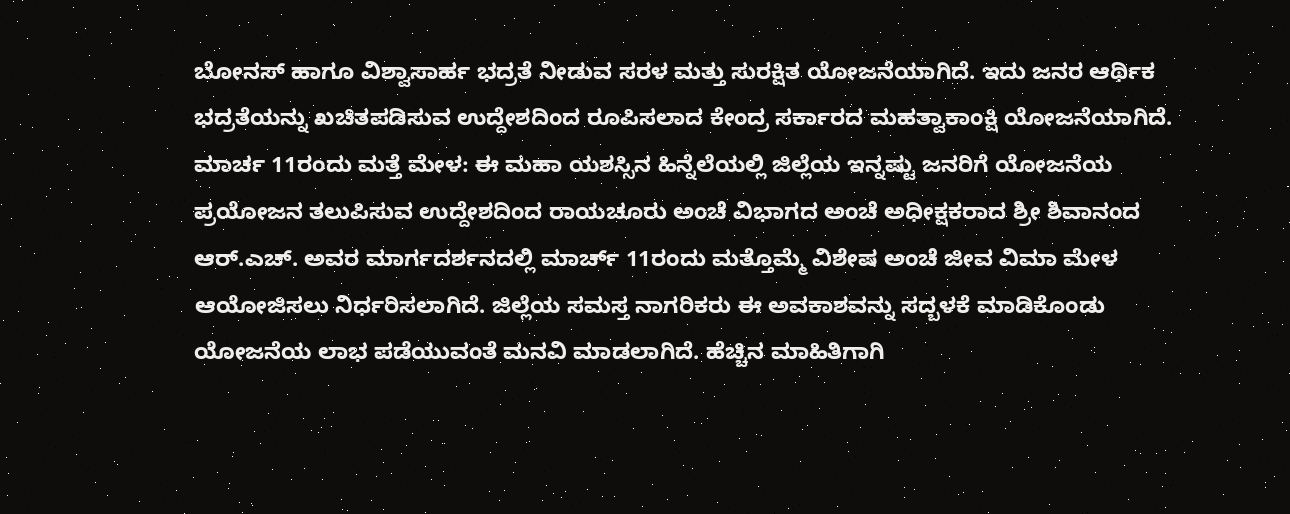ಬೋನಸ್ ಹಾಗೂ ವಿಶ್ವಾಸಾರ್ಹ ಭದ್ರತೆ ನೀಡುವ ಸರಳ ಮತ್ತು ಸುರಕ್ಷಿತ ಯೋಜನೆಯಾಗಿದೆ. ಇದು ಜನರ ಆರ್ಥಿಕ ಭದ್ರತೆಯನ್ನು ಖಚಿತಪಡಿಸುವ ಉದ್ದೇಶದಿಂದ ರೂಪಿಸಲಾದ ಕೇಂದ್ರ ಸರ್ಕಾರದ ಮಹತ್ವಾಕಾಂಕ್ಷಿ ಯೋಜನೆಯಾಗಿದೆ.
ಮಾರ್ಚ 11ರಂದು ಮತ್ತೆ ಮೇಳ: ಈ ಮಹಾ ಯಶಸ್ಸಿನ ಹಿನ್ನೆಲೆಯಲ್ಲಿ ಜಿಲ್ಲೆಯ ಇನ್ನಷ್ಟು ಜನರಿಗೆ ಯೋಜನೆಯ ಪ್ರಯೋಜನ ತಲುಪಿಸುವ ಉದ್ದೇಶದಿಂದ ರಾಯಚೂರು ಅಂಚೆ ವಿಭಾಗದ ಅಂಚೆ ಅಧೀಕ್ಷಕರಾದ ಶ್ರೀ ಶಿವಾನಂದ ಆರ್.ಎಚ್. ಅವರ ಮಾರ್ಗದರ್ಶನದಲ್ಲಿ ಮಾರ್ಚ್ 11ರಂದು ಮತ್ತೊಮ್ಮೆ ವಿಶೇಷ ಅಂಚೆ ಜೀವ ವಿಮಾ ಮೇಳ ಆಯೋಜಿಸಲು ನಿರ್ಧರಿಸಲಾಗಿದೆ. ಜಿಲ್ಲೆಯ ಸಮಸ್ತ ನಾಗರಿಕರು ಈ ಅವಕಾಶವನ್ನು ಸದ್ಬಳಕೆ ಮಾಡಿಕೊಂಡು ಯೋಜನೆಯ ಲಾಭ ಪಡೆಯುವಂತೆ ಮನವಿ ಮಾಡಲಾಗಿದೆ. ಹೆಚ್ಚಿನ ಮಾಹಿತಿಗಾಗಿ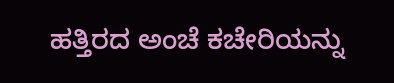ಹತ್ತಿರದ ಅಂಚೆ ಕಚೇರಿಯನ್ನು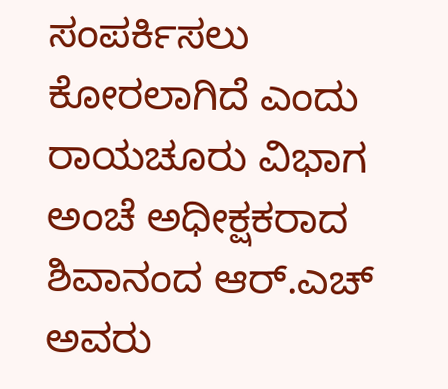ಸಂಪರ್ಕಿಸಲು ಕೋರಲಾಗಿದೆ ಎಂದು ರಾಯಚೂರು ವಿಭಾಗ ಅಂಚೆ ಅಧೀಕ್ಷಕರಾದ ಶಿವಾನಂದ ಆರ್.ಎಚ್ ಅವರು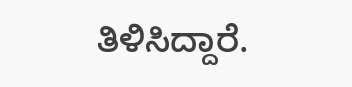ತಿಳಿಸಿದ್ದಾರೆ.